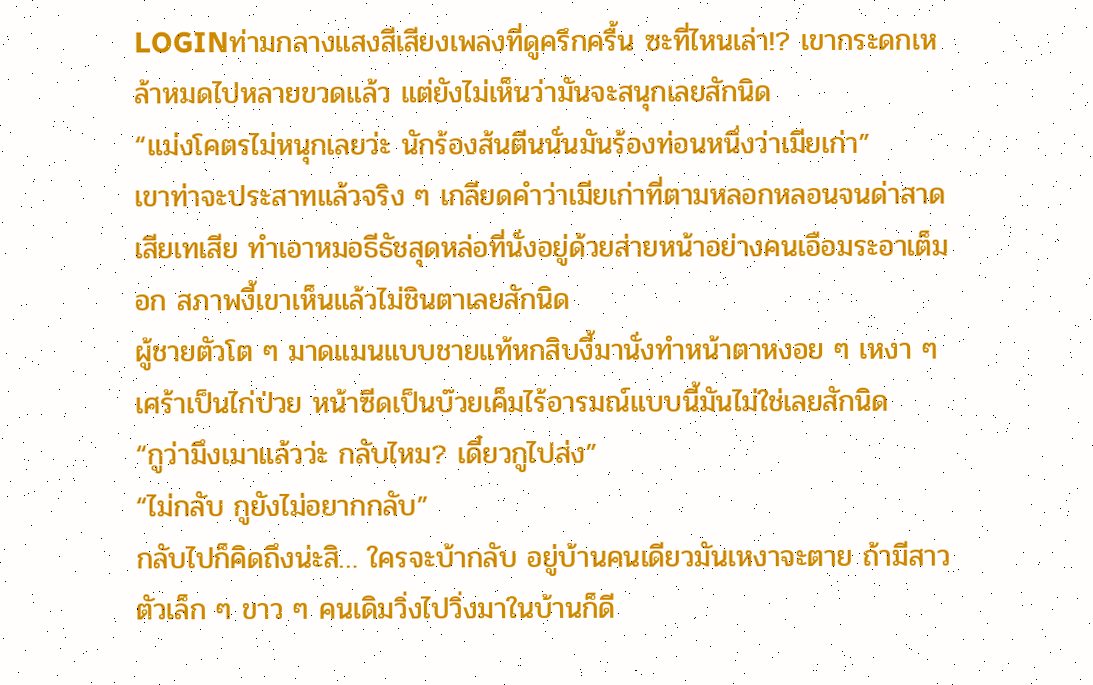LOGINท่ามกลางแสงสีเสียงเพลงที่ดูครึกครื้น ซะที่ไหนเล่า!? เขากระดกเหล้าหมดไปหลายขวดแล้ว แต่ยังไม่เห็นว่ามันจะสนุกเลยสักนิด
“แม่งโคตรไม่หนุกเลยว่ะ นักร้องส้นตีนนั่นมันร้องท่อนหนึ่งว่าเมียเก่า”
เขาท่าจะประสาทแล้วจริง ๆ เกลียดคำว่าเมียเก่าที่ตามหลอกหลอนจนด่าสาดเสียเทเสีย ทำเอาหมอธีธัชสุดหล่อที่นั่งอยู่ด้วยส่ายหน้าอย่างคนเอือมระอาเต็มอก สภาพงี้เขาเห็นแล้วไม่ชินตาเลยสักนิด
ผู้ชายตัวโต ๆ มาดแมนแบบชายแท้หกสิบงี้มานั่งทำหน้าตาหงอย ๆ เหงา ๆ เศร้าเป็นไก่ป่วย หน้าซีดเป็นบ๊วยเค็มไร้อารมณ์แบบนี้มันไม่ใช่เลยสักนิด
“กูว่ามึงเมาแล้วว่ะ กลับไหม? เดี๋ยวกูไปส่ง”
“ไม่กลับ กูยังไม่อยากกลับ”
กลับไปก็คิดถึงน่ะสิ… ใครจะบ้ากลับ อยู่บ้านคนเดียวมันเหงาจะตาย ถ้ามีสาวตัวเล็ก ๆ ขาว ๆ คนเดิมวิ่งไปวิ่งมาในบ้านก็ดี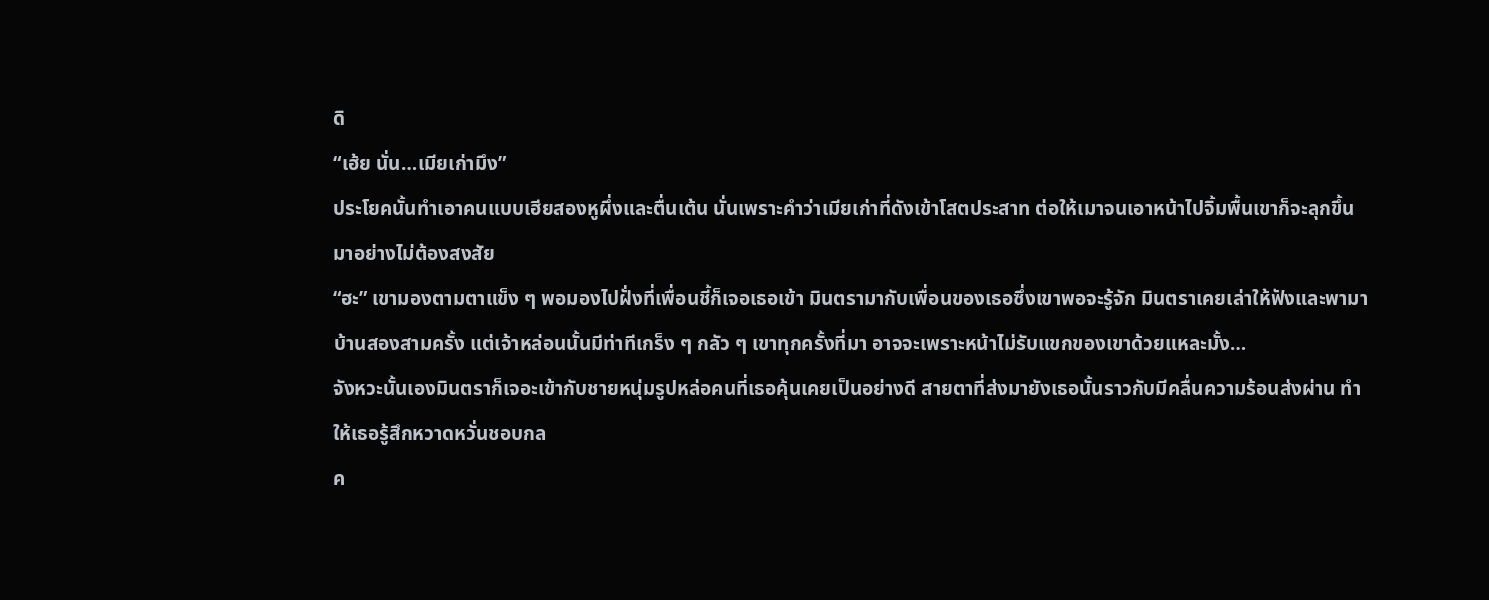ดิ
“เฮ้ย นั่น…เมียเก่ามึง”
ประโยคนั้นทำเอาคนแบบเฮียสองหูผึ่งและตื่นเต้น นั่นเพราะคำว่าเมียเก่าที่ดังเข้าโสตประสาท ต่อให้เมาจนเอาหน้าไปจิ้มพื้นเขาก็จะลุกขึ้นมาอย่างไม่ต้องสงสัย
“ฮะ” เขามองตามตาแข็ง ๆ พอมองไปฝั่งที่เพื่อนชี้ก็เจอเธอเข้า มินตรามากับเพื่อนของเธอซึ่งเขาพอจะรู้จัก มินตราเคยเล่าให้ฟังและพามาบ้านสองสามครั้ง แต่เจ้าหล่อนนั้นมีท่าทีเกร็ง ๆ กลัว ๆ เขาทุกครั้งที่มา อาจจะเพราะหน้าไม่รับแขกของเขาด้วยแหละมั้ง…
จังหวะนั้นเองมินตราก็เจอะเข้ากับชายหนุ่มรูปหล่อคนที่เธอคุ้นเคยเป็นอย่างดี สายตาที่ส่งมายังเธอนั้นราวกับมีคลื่นความร้อนส่งผ่าน ทำให้เธอรู้สึกหวาดหวั่นชอบกล
ค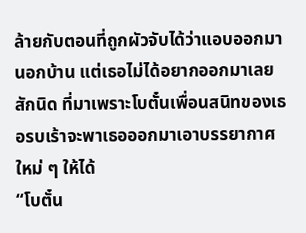ล้ายกับตอนที่ถูกผัวจับได้ว่าแอบออกมานอกบ้าน แต่เธอไม่ได้อยากออกมาเลยสักนิด ที่มาเพราะโบตั๋นเพื่อนสนิทของเธอรบเร้าจะพาเธอออกมาเอาบรรยากาศใหม่ ๆ ให้ได้
“โบตั๋น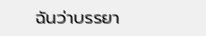ฉันว่าบรรยา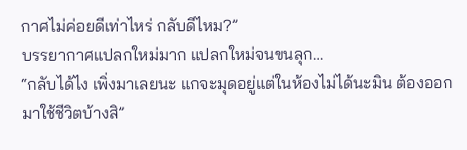กาศไม่ค่อยดีเท่าไหร่ กลับดีไหม?”
บรรยากาศแปลกใหม่มาก แปลกใหม่จนขนลุก…
“กลับได้ไง เพิ่งมาเลยนะ แกจะมุดอยู่แต่ในห้องไม่ได้นะมิน ต้องออกมาใช้ชีวิตบ้างสิ”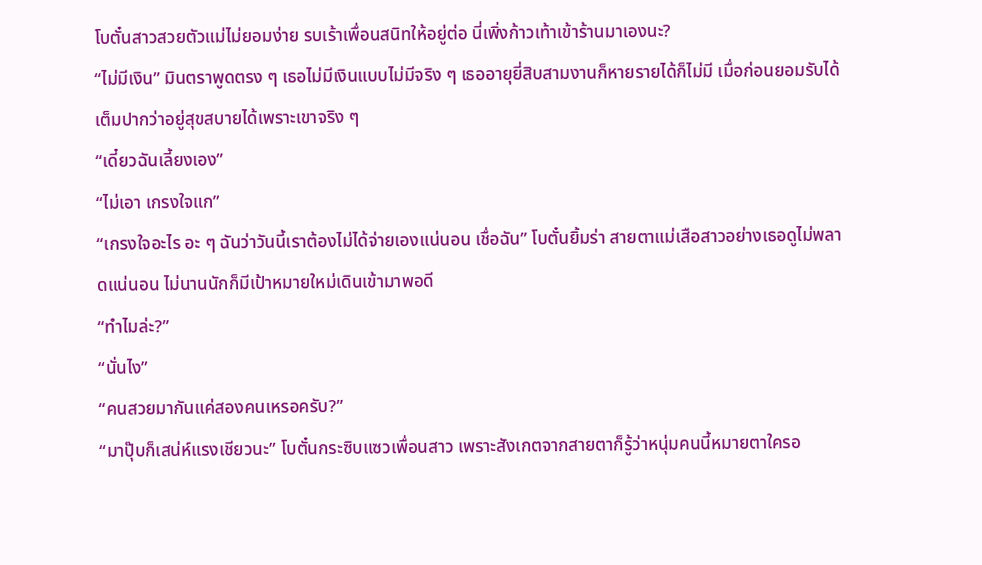โบตั๋นสาวสวยตัวแม่ไม่ยอมง่าย รบเร้าเพื่อนสนิทให้อยู่ต่อ นี่เพิ่งก้าวเท้าเข้าร้านมาเองนะ?
“ไม่มีเงิน” มินตราพูดตรง ๆ เธอไม่มีเงินแบบไม่มีจริง ๆ เธออายุยี่สิบสามงานก็หายรายได้ก็ไม่มี เมื่อก่อนยอมรับได้เต็มปากว่าอยู่สุขสบายได้เพราะเขาจริง ๆ
“เดี๋ยวฉันเลี้ยงเอง”
“ไม่เอา เกรงใจแก”
“เกรงใจอะไร อะ ๆ ฉันว่าวันนี้เราต้องไม่ได้จ่ายเองแน่นอน เชื่อฉัน” โบตั๋นยิ้มร่า สายตาแม่เสือสาวอย่างเธอดูไม่พลาดแน่นอน ไม่นานนักก็มีเป้าหมายใหม่เดินเข้ามาพอดี
“ทำไมล่ะ?”
“นั่นไง”
“คนสวยมากันแค่สองคนเหรอครับ?”
“มาปุ๊บก็เสน่ห์แรงเชียวนะ” โบตั๋นกระซิบแซวเพื่อนสาว เพราะสังเกตจากสายตาก็รู้ว่าหนุ่มคนนี้หมายตาใครอ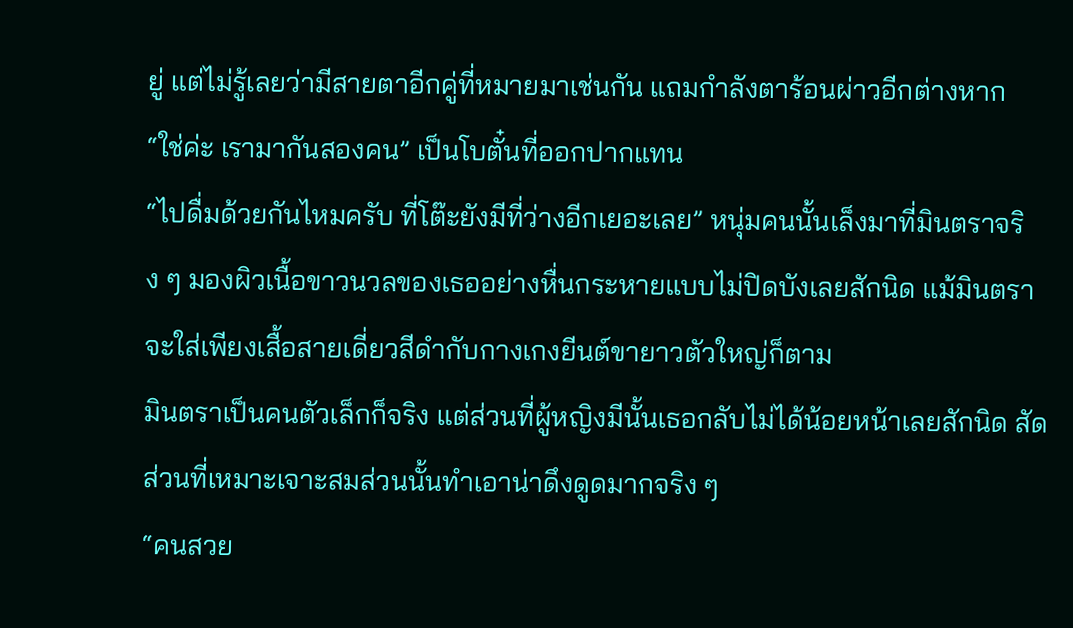ยู่ แต่ไม่รู้เลยว่ามีสายตาอีกคู่ที่หมายมาเช่นกัน แถมกำลังตาร้อนผ่าวอีกต่างหาก
“ใช่ค่ะ เรามากันสองคน” เป็นโบตั๋นที่ออกปากแทน
“ไปดื่มด้วยกันไหมครับ ที่โต๊ะยังมีที่ว่างอีกเยอะเลย” หนุ่มคนนั้นเล็งมาที่มินตราจริง ๆ มองผิวเนื้อขาวนวลของเธออย่างหื่นกระหายแบบไม่ปิดบังเลยสักนิด แม้มินตราจะใส่เพียงเสื้อสายเดี่ยวสีดำกับกางเกงยีนต์ขายาวตัวใหญ่ก็ตาม
มินตราเป็นคนตัวเล็กก็จริง แต่ส่วนที่ผู้หญิงมีนั้นเธอกลับไม่ได้น้อยหน้าเลยสักนิด สัดส่วนที่เหมาะเจาะสมส่วนนั้นทำเอาน่าดึงดูดมากจริง ๆ
“คนสวย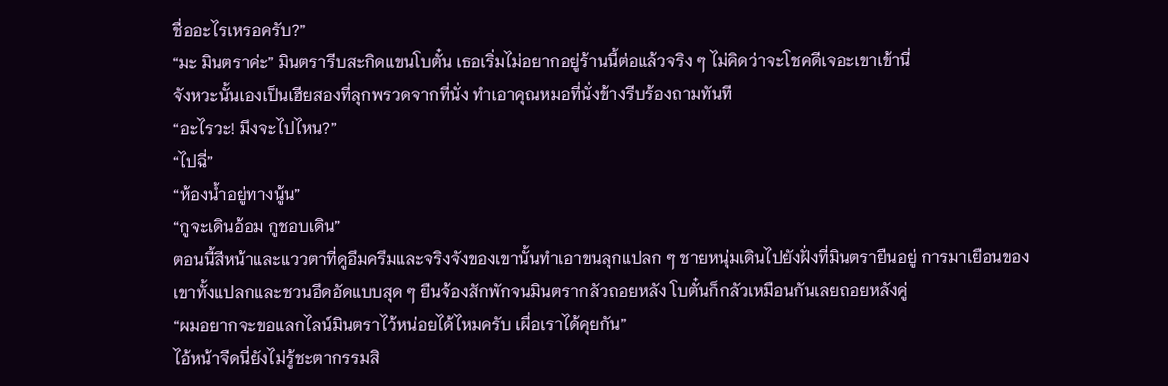ชื่ออะไรเหรอครับ?”
“มะ มินตราค่ะ” มินตรารีบสะกิดแขนโบตั๋น เธอเริ่มไม่อยากอยู่ร้านนี้ต่อแล้วจริง ๆ ไม่คิดว่าจะโชคดีเจอะเขาเข้านี่
จังหวะนั้นเองเป็นเฮียสองที่ลุกพรวดจากที่นั่ง ทำเอาคุณหมอที่นั่งข้างรีบร้องถามทันที
“อะไรวะ! มึงจะไปไหน?”
“ไปฉี่”
“ห้องน้ำอยู่ทางนู้น”
“กูจะเดินอ้อม กูชอบเดิน”
ตอนนี้สีหน้าและแววตาที่ดูอึมครึมและจริงจังของเขานั้นทำเอาขนลุกแปลก ๆ ชายหนุ่มเดินไปยังฝั่งที่มินตรายืนอยู่ การมาเยือนของเขาทั้งแปลกและชวนอึดอัดแบบสุด ๆ ยืนจ้องสักพักจนมินตรากลัวถอยหลัง โบตั๋นก็กลัวเหมือนกันเลยถอยหลังคู่
“ผมอยากจะขอแลกไลน์มินตราไว้หน่อยได้ไหมครับ เผื่อเราได้คุยกัน”
ไอ้หน้าจืดนี่ยังไม่รู้ชะตากรรมสิ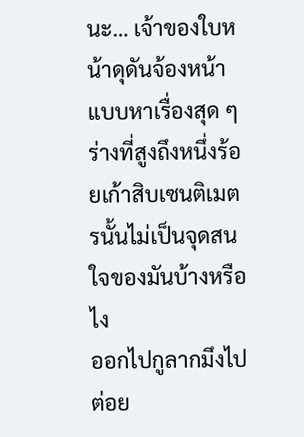นะ… เจ้าของใบหน้าดุดันจ้องหน้าแบบหาเรื่องสุด ๆ ร่างที่สูงถึงหนึ่งร้อยเก้าสิบเซนติเมตรนั้นไม่เป็นจุดสนใจของมันบ้างหรือไง
ออกไปกูลากมึงไปต่อย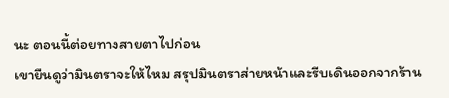นะ ตอนนี้ต่อยทางสายตาไปก่อน
เขายืนดูว่ามินตราจะให้ไหม สรุปมินตราส่ายหน้าและรีบเดินออกจากร้าน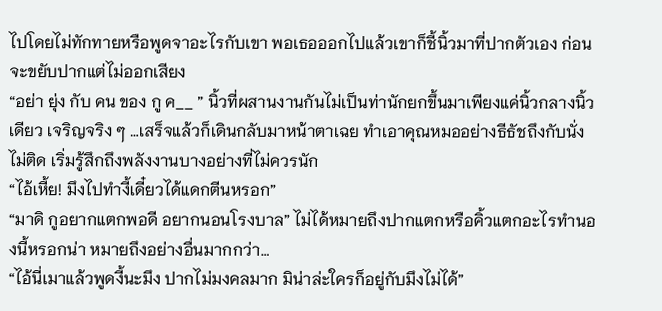ไปโดยไม่ทักทายหรือพูดจาอะไรกับเขา พอเธอออกไปแล้วเขาก็ชี้นิ้วมาที่ปากตัวเอง ก่อนจะขยับปากแต่ไม่ออกเสียง
“อย่า ยุ่ง กับ คน ของ กู ค__ ” นิ้วที่ผสานงานกันไม่เป็นท่านักยกขึ้นมาเพียงแค่นิ้วกลางนิ้วเดียว เจริญจริง ๆ …เสร็จแล้วก็เดินกลับมาหน้าตาเฉย ทำเอาคุณหมออย่างธีธัชถึงกับนั่งไม่ติด เริ่มรู้สึกถึงพลังงานบางอย่างที่ไม่ควรนัก
“ไอ้เหี้ย! มึงไปทำงี้เดี๋ยวได้แดกตีนหรอก”
“มาดิ กูอยากแตกพอดี อยากนอนโรงบาล” ไม่ได้หมายถึงปากแตกหรือคิ้วแตกอะไรทำนองนี้หรอกน่า หมายถึงอย่างอื่นมากกว่า…
“ไอ้นี่เมาแล้วพูดงี้นะมึง ปากไม่มงคลมาก มิน่าล่ะใครก็อยู่กับมึงไม่ได้”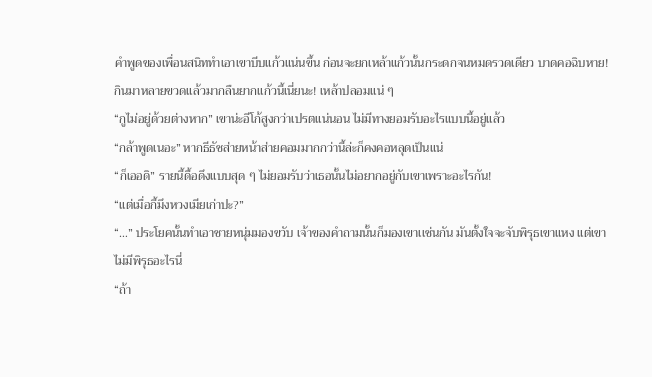คำพูดของเพื่อนสนิททำเอาเขาบีบแก้วแน่นขึ้น ก่อนจะยกเหล้าแก้วนั้นกระดกจนหมดรวดเดียว บาดคอฉิบหาย! กินมาหลายขวดแล้วมากลืนยากแก้วนี้เนี่ยนะ! เหล้าปลอมแน่ ๆ
“กูไม่อยู่ด้วยต่างหาก” เขาน่ะอีโก้สูงกว่าเปรตแน่นอน ไม่มีทางยอมรับอะไรแบบนี้อยู่แล้ว
“กล้าพูดเนอะ” หากธีธัชส่ายหน้าส่ายคอมมากกว่านี้ล่ะก็คงคอหลุดเป็นแน่
“ก็เออดิ” รายนี้ดื้อดึงแบบสุด ๆ ไม่ยอมรับว่าเธอนั้นไม่อยากอยู่กับเขาเพราะอะไรกัน!
“แต่เมื่อกี้มึงหวงเมียเก่าปะ?”
“…” ประโยคนั้นทำเอาชายหนุ่มมองขวับ เจ้าของคำถามนั้นก็มองเขาเเช่นกัน มันตั้งใจจะจับพิรุธเขาแหง แต่เขาไม่มีพิรุธอะไรนี่
“ถ้า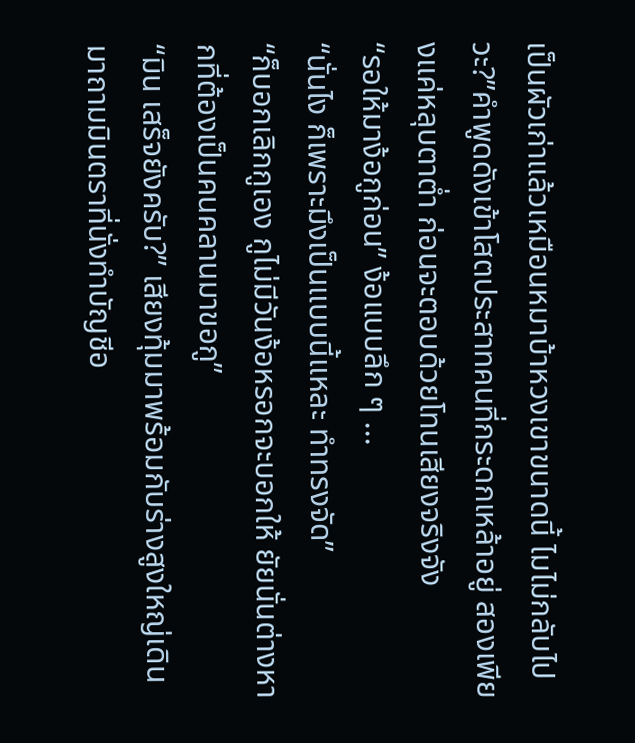เป็นผัวเก่าแล้วเหมือนหมาบ้าหวงเขาขนาดนี้ ไมไม่กลับไปวะ?”คำพูดดังเข้าโสตประสาทคนที่กระดกเหล้าอยู่ สองเพียงแค่หลุบตาต่ำ ก่อนจะตอบด้วยโทนเสียงจริงจัง
“รอให้มาง้อกูก่อน” ง้อแบบลึก ๆ ...
“นั่นไง ก็เพราะมึงเป็นแบบนี้แหละ ทำทรงจัด”
“ก็บอกเลิกกูเอง กูไม่มีวันง้อหรอกจะบอกให้ ยัยนั่นต่างหากที่ต้องเป็นคนคลานมาขอกู”
“มิน เสร็จยังครับ?” เสียงทุ้มมาพร้อมกับร่างสูงใหญ่เดินมาถามมินตราที่นั่งทำบัญชีอ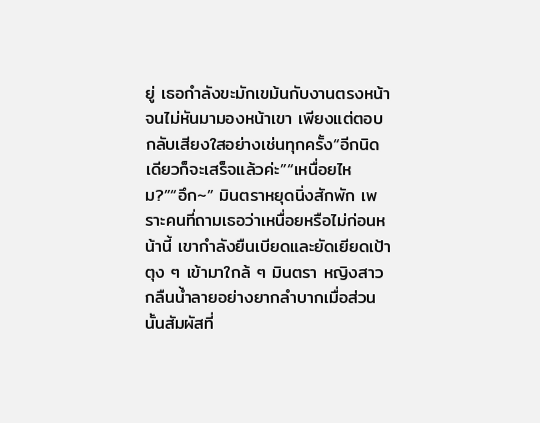ยู่ เธอกำลังขะมักเขม้นกับงานตรงหน้า จนไม่หันมามองหน้าเขา เพียงแต่ตอบกลับเสียงใสอย่างเช่นทุกครั้ง“อีกนิดเดียวก็จะเสร็จแล้วค่ะ”“เหนื่อยไหม?”“อึก~” มินตราหยุดนิ่งสักพัก เพราะคนที่ถามเธอว่าเหนื่อยหรือไม่ก่อนหน้านี้ เขากำลังยืนเบียดและยัดเยียดเป้าตุง ๆ เข้ามาใกล้ ๆ มินตรา หญิงสาวกลืนน้ำลายอย่างยากลำบากเมื่อส่วนนั้นสัมผัสที่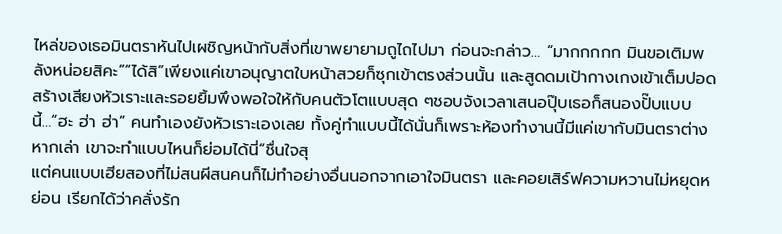ไหล่ของเธอมินตราหันไปเผชิญหน้ากับสิ่งที่เขาพยายามถูไถไปมา ก่อนจะกล่าว… “มากกกกก มินขอเติมพลังหน่อยสิคะ”“ได้สิ”เพียงแค่เขาอนุญาตใบหน้าสวยก็ซุกเข้าตรงส่วนนั้น และสูดดมเป้ากางเกงเข้าเต็มปอด สร้างเสียงหัวเราะและรอยยิ้มพึงพอใจให้กับคนตัวโตแบบสุด ๆชอบจังเวลาเสนอปุ๊บเธอก็สนองปั๊บแบบนี้…“ฮะ ฮ่า ฮ่า” คนทำเองยังหัวเราะเองเลย ทั้งคู่ทำแบบนี้ได้นั่นก็เพราะห้องทำงานนี้มีแค่เขากับมินตราต่างหากเล่า เขาจะทำแบบไหนก็ย่อมได้นี่“ชื่นใจสุ
แต่คนแบบเฮียสองที่ไม่สนผีสนคนก็ไม่ทำอย่างอื่นนอกจากเอาใจมินตรา และคอยเสิร์ฟความหวานไม่หยุดหย่อน เรียกได้ว่าคลั่งรัก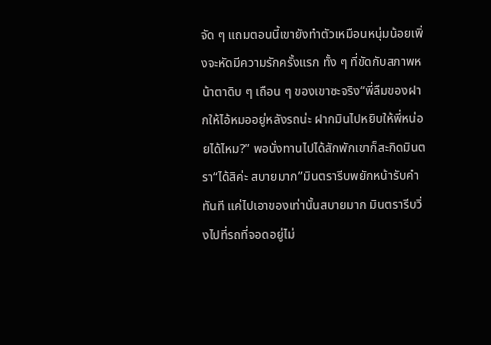จัด ๆ แถมตอนนี้เขายังทำตัวเหมือนหนุ่มน้อยเพิ่งจะหัดมีความรักครั้งแรก ทั้ง ๆ ที่ขัดกับสภาพหน้าตาดิบ ๆ เถือน ๆ ของเขาซะจริง“พี่ลืมของฝากให้ไอ้หมออยู่หลังรถน่ะ ฝากมินไปหยิบให้พี่หน่อยได้ไหม?” พอนั่งทานไปได้สักพักเขาก็สะกิดมินตรา“ได้สิค่ะ สบายมาก”มินตรารีบพยักหน้ารับคำทันที แค่ไปเอาของเท่านั้นสบายมาก มินตรารีบวิ่งไปที่รถที่จอดอยู่ไม่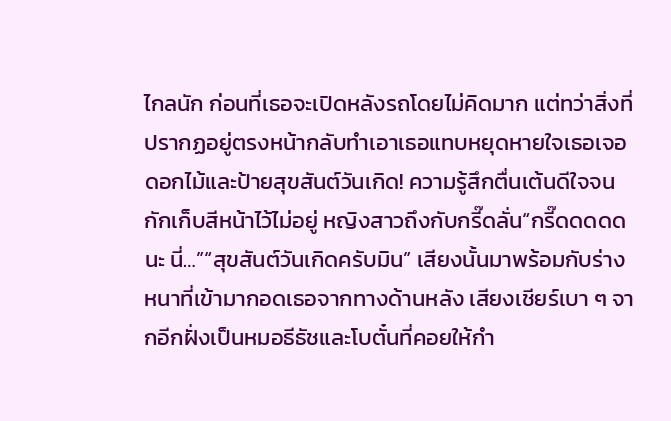ไกลนัก ก่อนที่เธอจะเปิดหลังรถโดยไม่คิดมาก แต่ทว่าสิ่งที่ปรากฏอยู่ตรงหน้ากลับทำเอาเธอแทบหยุดหายใจเธอเจอดอกไม้และป้ายสุขสันต์วันเกิด! ความรู้สึกตื่นเต้นดีใจจนกักเก็บสีหน้าไว้ไม่อยู่ หญิงสาวถึงกับกรี๊ดลั่น“กรี๊ดดดดด นะ นี่…”“สุขสันต์วันเกิดครับมิน” เสียงนั้นมาพร้อมกับร่างหนาที่เข้ามากอดเธอจากทางด้านหลัง เสียงเชียร์เบา ๆ จากอีกฝั่งเป็นหมอธีธัชและโบตั๋นที่คอยให้กำ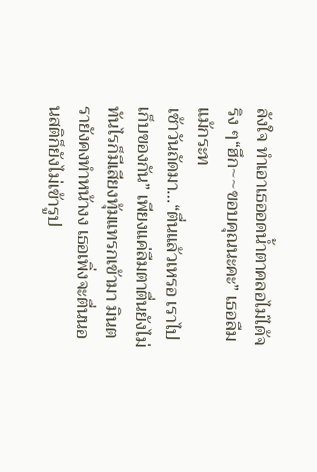ลังใจ ทำเอาเธออดน้ำตาคลอไม่ได้จริง ๆ“ฮึก~~ขอบคุณนะคะ” เธอลืมแม้กระท
เช้าวันถัดมา…“ตื่นแล้วเหรอ เราไปเก็บของกัน” เพียงแค่ลืมตาตื่นยังไม่ทันไรก็มีเสียงทุ้มแทรกเข้ามา มินตรายังคงทำหน้างง เธอเพิ่งจะตื่นนอนสติก็ยังไม่เข้ารูป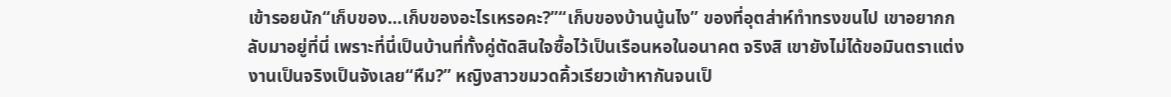เข้ารอยนัก“เก็บของ…เก็บของอะไรเหรอคะ?”“เก็บของบ้านนู้นไง” ของที่อุตส่าห์ทำทรงขนไป เขาอยากกลับมาอยู่ที่นี่ เพราะที่นี่เป็นบ้านที่ทั้งคู่ตัดสินใจซื้อไว้เป็นเรือนหอในอนาคต จริงสิ เขายังไม่ได้ขอมินตราแต่งงานเป็นจริงเป็นจังเลย“หืม?” หญิงสาวขมวดคิ้วเรียวเข้าหากันจนเป็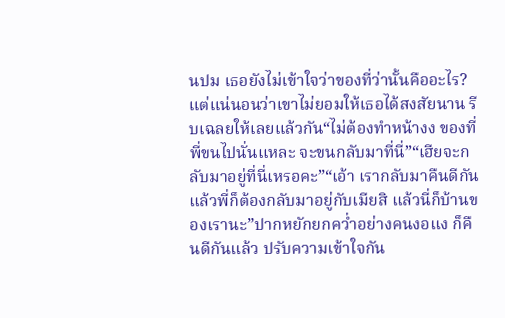นปม เธอยังไม่เข้าใจว่าของที่ว่านั้นคืออะไร? แต่แน่นอนว่าเขาไม่ยอมให้เธอได้สงสัยนาน รีบเฉลยให้เลยแล้วกัน“ไม่ต้องทำหน้างง ของที่พี่ขนไปนั่นแหละ จะขนกลับมาที่นี่”“เฮียจะกลับมาอยู่ที่นี่เหรอคะ”“เอ้า เรากลับมาคืนดีกันแล้วพี่ก็ต้องกลับมาอยู่กับเมียสิ แล้วนี่ก็บ้านของเรานะ”ปากหยักยกคว่ำอย่างคนงอแง ก็คืนดีกันแล้ว ปรับความเข้าใจกัน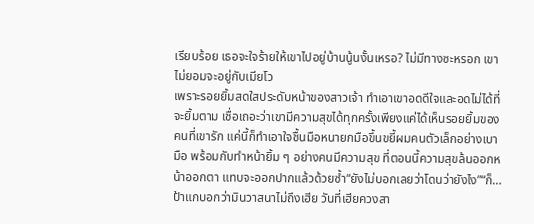เรียบร้อย เธอจะใจร้ายให้เขาไปอยู่บ้านนู้นงั้นเหรอ? ไม่มีทางซะหรอก เขาไม่ยอมจะอยู่กับเมียโว
เพราะรอยยิ้มสดใสประดับหน้าของสาวเจ้า ทำเอาเขาอดดีใจและอดไม่ได้ที่จะยิ้มตาม เชื่อเถอะว่าเขามีความสุขได้ทุกครั้งเพียงแค่ได้เห็นรอยยิ้มของคนที่เขารัก แค่นี้ก็ทำเอาใจชื้นมือหนายกมือขึ้นขยี้ผมคนตัวเล็กอย่างเบามือ พร้อมกับทำหน้ายิ้ม ๆ อย่างคนมีความสุข ที่ตอนนี้ความสุขล้นออกหน้าออกตา แทบจะออกปากแล้วด้วยซ้ำ“ยังไม่บอกเลยว่าโดนว่ายังไง”“ก็…ป้าแกบอกว่ามินวาสนาไม่ถึงเฮีย วันที่เฮียควงสา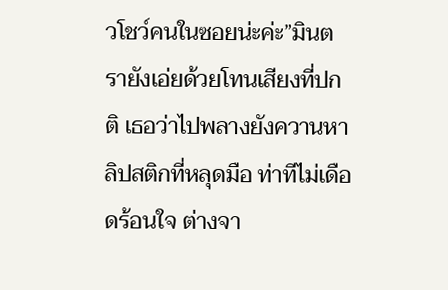วโชว์คนในซอยน่ะค่ะ”มินตรายังเอ่ยด้วยโทนเสียงที่ปกติ เธอว่าไปพลางยังควานหาลิปสติกที่หลุดมือ ท่าทีไม่เดือดร้อนใจ ต่างจา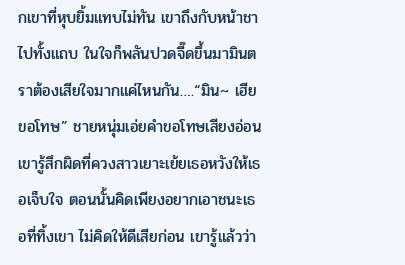กเขาที่หุบยิ้มแทบไม่ทัน เขาถึงกับหน้าชาไปทั้งแถบ ในใจก็พลันปวดจี๊ดขึ้นมามินตราต้องเสียใจมากแค่ไหนกัน….“มิน~ เฮียขอโทษ” ชายหนุ่มเอ่ยคำขอโทษเสียงอ่อนเขารู้สึกผิดที่ควงสาวเยาะเย้ยเธอหวังให้เธอเจ็บใจ ตอนนั้นคิดเพียงอยากเอาชนะเธอที่ทิ้งเขา ไม่คิดให้ดีเสียก่อน เขารู้แล้วว่า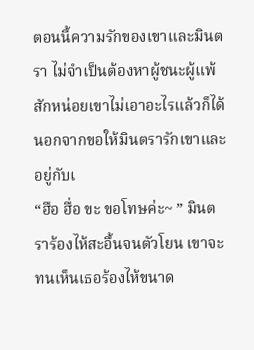ตอนนี้ความรักของเขาและมินตรา ไม่จำเป็นต้องหาผู้ชนะผู้แพ้สักหน่อยเขาไม่เอาอะไรแล้วก็ได้ นอกจากขอให้มินตรารักเขาและอยู่กับเ
“ฮือ ฮื่อ ขะ ขอโทษค่ะ~ ” มินตราร้องไห้สะอื้นจนตัวโยน เขาจะทนเห็นเธอร้องไห้ขนาด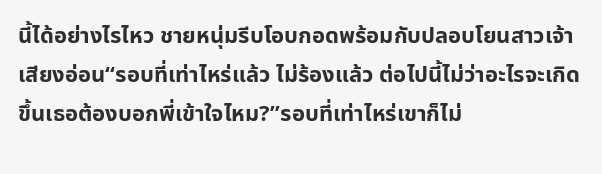นี้ได้อย่างไรไหว ชายหนุ่มรีบโอบกอดพร้อมกับปลอบโยนสาวเจ้าเสียงอ่อน“รอบที่เท่าไหร่แล้ว ไม่ร้องแล้ว ต่อไปนี้ไม่ว่าอะไรจะเกิดขึ้นเธอต้องบอกพี่เข้าใจไหม?”รอบที่เท่าไหร่เขาก็ไม่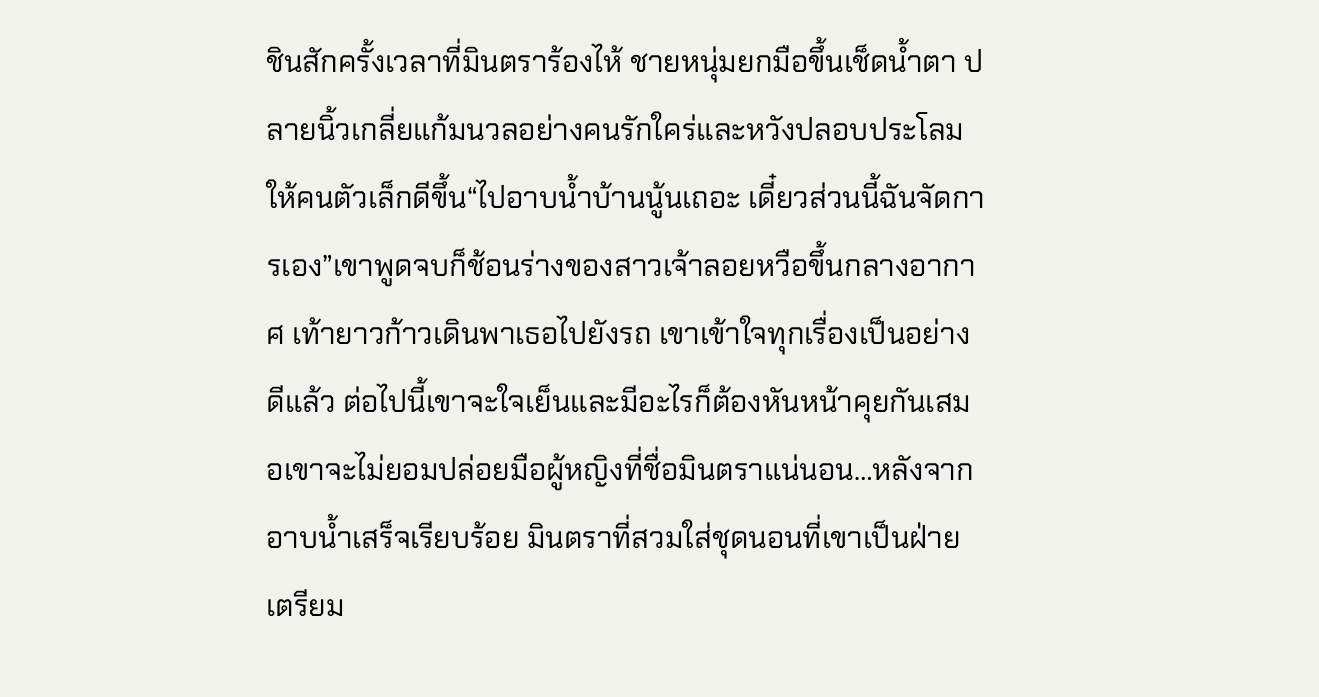ชินสักครั้งเวลาที่มินตราร้องไห้ ชายหนุ่มยกมือขึ้นเช็ดน้ำตา ปลายนิ้วเกลี่ยแก้มนวลอย่างคนรักใคร่และหวังปลอบประโลมให้คนตัวเล็กดีขึ้น“ไปอาบน้ำบ้านนู้นเถอะ เดี๋ยวส่วนนี้ฉันจัดการเอง”เขาพูดจบก็ช้อนร่างของสาวเจ้าลอยหวือขึ้นกลางอากาศ เท้ายาวก้าวเดินพาเธอไปยังรถ เขาเข้าใจทุกเรื่องเป็นอย่างดีแล้ว ต่อไปนี้เขาจะใจเย็นและมีอะไรก็ต้องหันหน้าคุยกันเสมอเขาจะไม่ยอมปล่อยมือผู้หญิงที่ชื่อมินตราแน่นอน…หลังจากอาบน้ำเสร็จเรียบร้อย มินตราที่สวมใส่ชุดนอนที่เขาเป็นฝ่ายเตรียม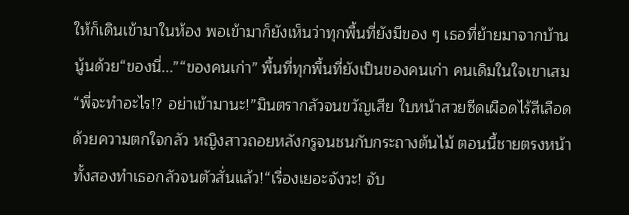ให้ก็เดินเข้ามาในห้อง พอเข้ามาก็ยังเห็นว่าทุกพื้นที่ยังมีของ ๆ เธอที่ย้ายมาจากบ้านนู้นด้วย“ของนี่...”“ของคนเก่า” พื้นที่ทุกพื้นที่ยังเป็นของคนเก่า คนเดิมในใจเขาเสม
“พี่จะทำอะไร!? อย่าเข้ามานะ!”มินตรากลัวจนขวัญเสีย ใบหน้าสวยซีดเผือดไร้สีเลือดด้วยความตกใจกลัว หญิงสาวถอยหลังกรูจนชนกับกระถางต้นไม้ ตอนนี้ชายตรงหน้าทั้งสองทำเธอกลัวจนตัวสั่นแล้ว!“เรื่องเยอะจังวะ! จับ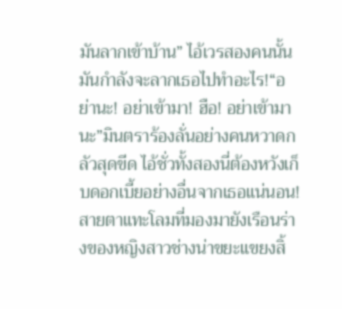มันลากเข้าบ้าน” ไอ้เวรสองคนนั้นมันกำลังจะลากเธอไปทำอะไร!“อย่านะ! อย่าเข้ามา! ฮือ! อย่าเข้ามานะ”มินตราร้องลั่นอย่างคนหวาดกลัวสุดขีด ไอ้ชั่วทั้งสองนี่ต้องหวังเก็บดอกเบี้ยอย่างอื่นจากเธอแน่นอน! สายตาแทะโลมที่มองมายังเรือนร่างของหญิงสาวช่างน่าขยะแขยงสิ้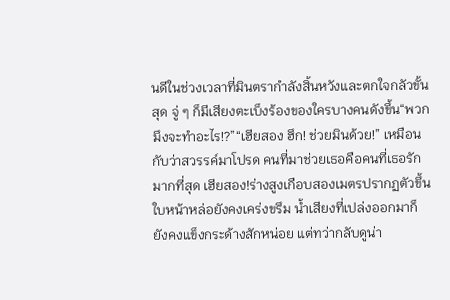นดีในช่วงเวลาที่มินตรากำลังสิ้นหวังและตกใจกลัวขั้นสุด จู่ ๆ ก็มีเสียงตะเบ็งร้องของใครบางคนดังขึ้น“พวกมึงจะทำอะไร!?”“เฮียสอง ฮึก! ช่วยมินด้วย!” เหมือนกับว่าสวรรค์มาโปรด คนที่มาช่วยเธอคือคนที่เธอรักมากที่สุด เฮียสอง!ร่างสูงเกือบสองเมตรปรากฏตัวขึ้น ใบหน้าหล่อยังคงเคร่งขรึม น้ำเสียงที่เปล่งออกมาก็ยังคงแข็งกระด้างสักหน่อย แต่ทว่ากลับดูน่า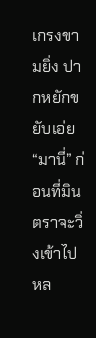เกรงขามยิ่ง ปากหยักขยับเอ่ย “มานี่” ก่อนที่มินตราจะวิ่งเข้าไปหล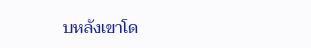บหลังเขาโด